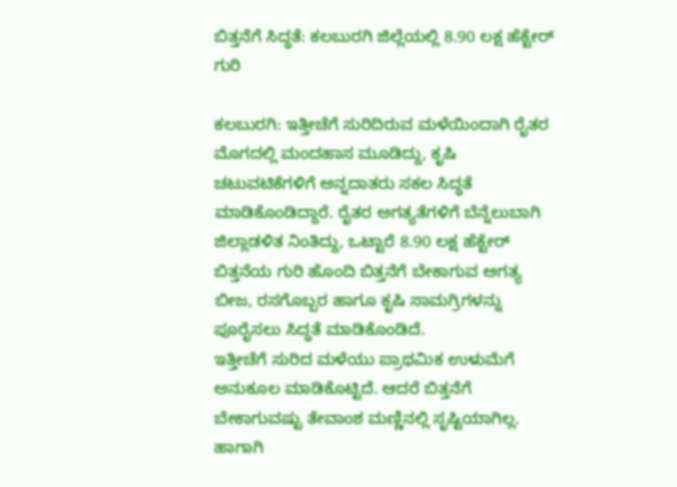ಬಿತ್ತನೆಗೆ ಸಿದ್ಧತೆ: ಕಲಬುರಗಿ ಜಿಲ್ಲೆಯಲ್ಲಿ 8.90 ಲಕ್ಷ ಹೆಕ್ಟೇರ್ ಗುರಿ

ಕಲಬುರಗಿ: ಇತ್ತೀಚೆಗೆ ಸುರಿದಿರುವ ಮಳೆಯಿಂದಾಗಿ ರೈತರ ಮೊಗದಲ್ಲಿ ಮಂದಹಾಸ ಮೂಡಿದ್ದು, ಕೃಷಿ ಚಟುವಟಿಕೆಗಳಿಗೆ ಅನ್ನದಾತರು ಸಕಲ ಸಿದ್ಧತೆ ಮಾಡಿಕೊಂಡಿದ್ದಾರೆ. ರೈತರ ಅಗತ್ಯತೆಗಳಿಗೆ ಬೆನ್ನೆಲುಬಾಗಿ ಜಿಲ್ಲಾಡಳಿತ ನಿಂತಿದ್ದು, ಒಟ್ಟಾರೆ 8.90 ಲಕ್ಷ ಹೆಕ್ಟೇರ್ ಬಿತ್ತನೆಯ ಗುರಿ ಹೊಂದಿ ಬಿತ್ತನೆಗೆ ಬೇಕಾಗುವ ಅಗತ್ಯ ಬೀಜ, ರಸಗೊಬ್ಬರ ಹಾಗೂ ಕೃಷಿ ಸಾಮಗ್ರಿಗಳನ್ನು ಪೂರೈಸಲು ಸಿದ್ಧತೆ ಮಾಡಿಕೊಂಡಿದೆ.
ಇತ್ತೀಚೆಗೆ ಸುರಿದ ಮಳೆಯು ಪ್ರಾಥಮಿಕ ಉಳುಮೆಗೆ ಅನುಕೂಲ ಮಾಡಿಕೊಟ್ಟಿದೆ. ಆದರೆ ಬಿತ್ತನೆಗೆ ಬೇಕಾಗುವಷ್ಟು ತೇವಾಂಶ ಮಣ್ಣಿನಲ್ಲಿ ಸೃಷ್ಟಿಯಾಗಿಲ್ಲ. ಹಾಗಾಗಿ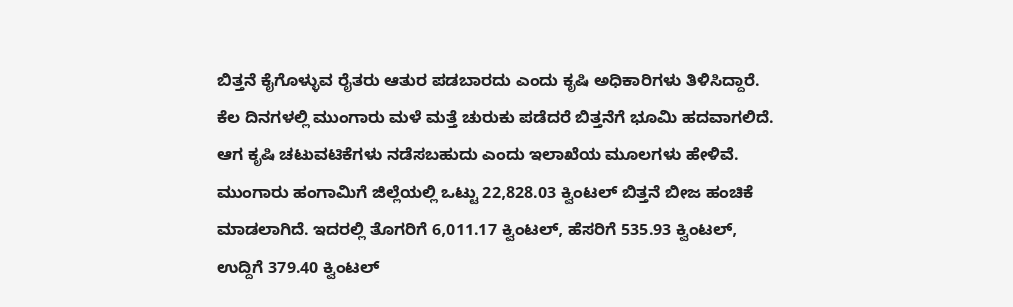ಬಿತ್ತನೆ ಕೈಗೊಳ್ಳುವ ರೈತರು ಆತುರ ಪಡಬಾರದು ಎಂದು ಕೃಷಿ ಅಧಿಕಾರಿಗಳು ತಿಳಿಸಿದ್ದಾರೆ. ಕೆಲ ದಿನಗಳಲ್ಲಿ ಮುಂಗಾರು ಮಳೆ ಮತ್ತೆ ಚುರುಕು ಪಡೆದರೆ ಬಿತ್ತನೆಗೆ ಭೂಮಿ ಹದವಾಗಲಿದೆ. ಆಗ ಕೃಷಿ ಚಟುವಟಿಕೆಗಳು ನಡೆಸಬಹುದು ಎಂದು ಇಲಾಖೆಯ ಮೂಲಗಳು ಹೇಳಿವೆ.
ಮುಂಗಾರು ಹಂಗಾಮಿಗೆ ಜಿಲ್ಲೆಯಲ್ಲಿ ಒಟ್ಟು 22,828.03 ಕ್ವಿಂಟಲ್ ಬಿತ್ತನೆ ಬೀಜ ಹಂಚಿಕೆ ಮಾಡಲಾಗಿದೆ. ಇದರಲ್ಲಿ ತೊಗರಿಗೆ 6,011.17 ಕ್ವಿಂಟಲ್, ಹೆಸರಿಗೆ 535.93 ಕ್ವಿಂಟಲ್, ಉದ್ದಿಗೆ 379.40 ಕ್ವಿಂಟಲ್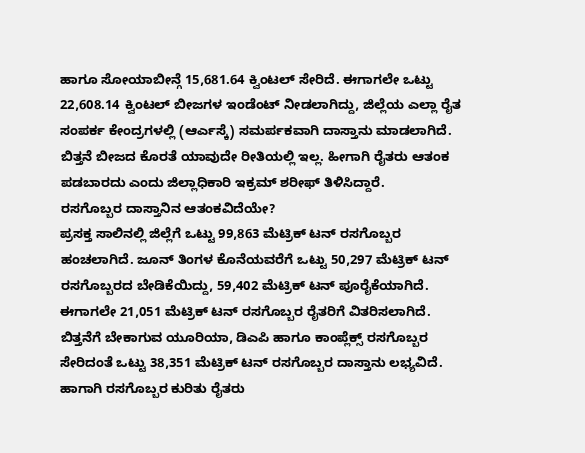ಹಾಗೂ ಸೋಯಾಬೀನ್ಗೆ 15,681.64 ಕ್ವಿಂಟಲ್ ಸೇರಿದೆ. ಈಗಾಗಲೇ ಒಟ್ಟು 22,608.14 ಕ್ವಿಂಟಲ್ ಬೀಜಗಳ ಇಂಡೆಂಟ್ ನೀಡಲಾಗಿದ್ದು, ಜಿಲ್ಲೆಯ ಎಲ್ಲಾ ರೈತ
ಸಂಪರ್ಕ ಕೇಂದ್ರಗಳಲ್ಲಿ (ಆರ್ಎಸ್ಕೆ) ಸಮರ್ಪಕವಾಗಿ ದಾಸ್ತಾನು ಮಾಡಲಾಗಿದೆ. ಬಿತ್ತನೆ ಬೀಜದ ಕೊರತೆ ಯಾವುದೇ ರೀತಿಯಲ್ಲಿ ಇಲ್ಲ. ಹೀಗಾಗಿ ರೈತರು ಆತಂಕ ಪಡಬಾರದು ಎಂದು ಜಿಲ್ಲಾಧಿಕಾರಿ ಇಕ್ರಮ್ ಶರೀಫ್ ತಿಳಿಸಿದ್ದಾರೆ.
ರಸಗೊಬ್ಬರ ದಾಸ್ತಾನಿನ ಆತಂಕವಿದೆಯೇ?
ಪ್ರಸಕ್ತ ಸಾಲಿನಲ್ಲಿ ಜಿಲ್ಲೆಗೆ ಒಟ್ಟು 99,863 ಮೆಟ್ರಿಕ್ ಟನ್ ರಸಗೊಬ್ಬರ ಹಂಚಲಾಗಿದೆ. ಜೂನ್ ತಿಂಗಳ ಕೊನೆಯವರೆಗೆ ಒಟ್ಟು 50,297 ಮೆಟ್ರಿಕ್ ಟನ್ ರಸಗೊಬ್ಬರದ ಬೇಡಿಕೆಯಿದ್ದು, 59,402 ಮೆಟ್ರಿಕ್ ಟನ್ ಪೂರೈಕೆಯಾಗಿದೆ. ಈಗಾಗಲೇ 21,051 ಮೆಟ್ರಿಕ್ ಟನ್ ರಸಗೊಬ್ಬರ ರೈತರಿಗೆ ವಿತರಿಸಲಾಗಿದೆ. ಬಿತ್ತನೆಗೆ ಬೇಕಾಗುವ ಯೂರಿಯಾ, ಡಿಎಪಿ ಹಾಗೂ ಕಾಂಪ್ಲೆಕ್ಸ್ ರಸಗೊಬ್ಬರ ಸೇರಿದಂತೆ ಒಟ್ಟು 38,351 ಮೆಟ್ರಿಕ್ ಟನ್ ರಸಗೊಬ್ಬರ ದಾಸ್ತಾನು ಲಭ್ಯವಿದೆ. ಹಾಗಾಗಿ ರಸಗೊಬ್ಬರ ಕುರಿತು ರೈತರು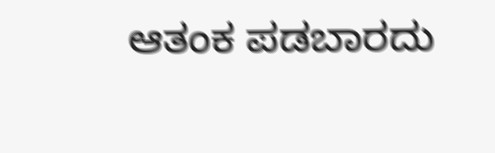ಆತಂಕ ಪಡಬಾರದು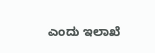ಎಂದು ಇಲಾಖೆ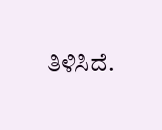ತಿಳಿಸಿದೆ.